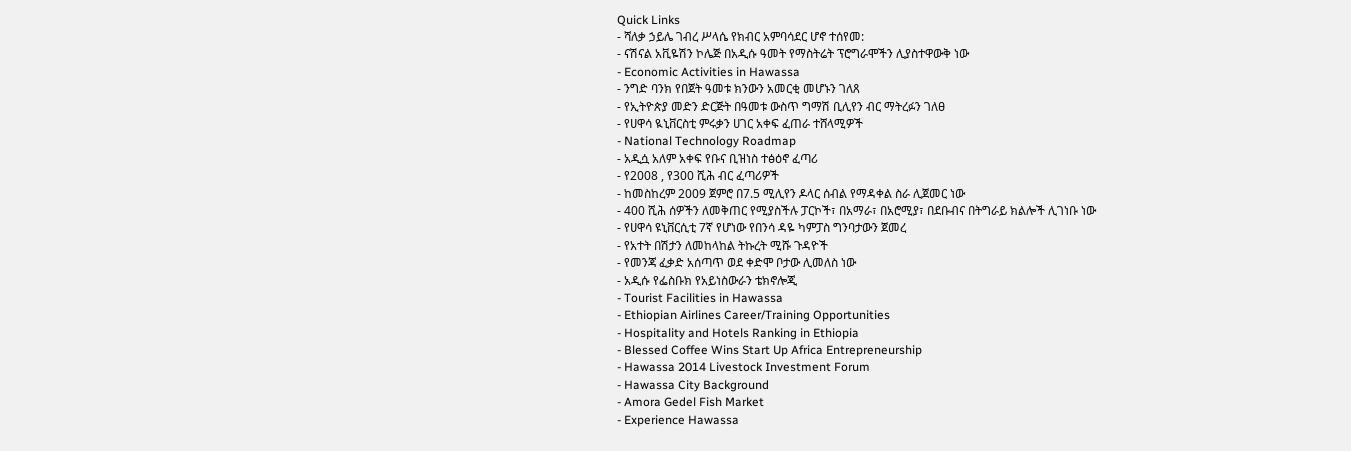Quick Links
- ሻለቃ ኃይሌ ገብረ ሥላሴ የክብር አምባሳደር ሆኖ ተሰየመ:
- ናሽናል አቪዬሽን ኮሌጅ በአዲሱ ዓመት የማስትሬት ፕሮግራሞችን ሊያስተዋውቅ ነው
- Economic Activities in Hawassa
- ንግድ ባንክ የበጀት ዓመቱ ክንውን አመርቂ መሆኑን ገለጸ
- የኢትዮጵያ መድን ድርጅት በዓመቱ ውስጥ ግማሽ ቢሊየን ብር ማትረፉን ገለፀ
- የሀዋሳ ዪኒቨርስቲ ምሩቃን ሀገር አቀፍ ፈጠራ ተሸላሚዎች
- National Technology Roadmap
- አዲሷ አለም አቀፍ የቡና ቢዝነስ ተፅዕኖ ፈጣሪ
- የ2008 , የ300 ሺሕ ብር ፈጣሪዎች
- ከመስከረም 2009 ጀምሮ በ7.5 ሚሊየን ዶላር ሰብል የማዳቀል ስራ ሊጀመር ነው
- 400 ሺሕ ሰዎችን ለመቅጠር የሚያስችሉ ፓርኮች፣ በአማራ፣ በአሮሚያ፣ በደቡብና በትግራይ ክልሎች ሊገነቡ ነው
- የሀዋሳ ዩኒቨርሲቲ 7ኛ የሆነው የበንሳ ዳዬ ካምፓስ ግንባታውን ጀመረ
- የአተት በሽታን ለመከላከል ትኩረት ሚሹ ጉዳዮች
- የመንጃ ፈቃድ አሰጣጥ ወደ ቀድሞ ቦታው ሊመለስ ነው
- አዲሱ የፌስቡክ የአይነስውራን ቴክኖሎጂ
- Tourist Facilities in Hawassa
- Ethiopian Airlines Career/Training Opportunities
- Hospitality and Hotels Ranking in Ethiopia
- Blessed Coffee Wins Start Up Africa Entrepreneurship
- Hawassa 2014 Livestock Investment Forum
- Hawassa City Background
- Amora Gedel Fish Market
- Experience Hawassa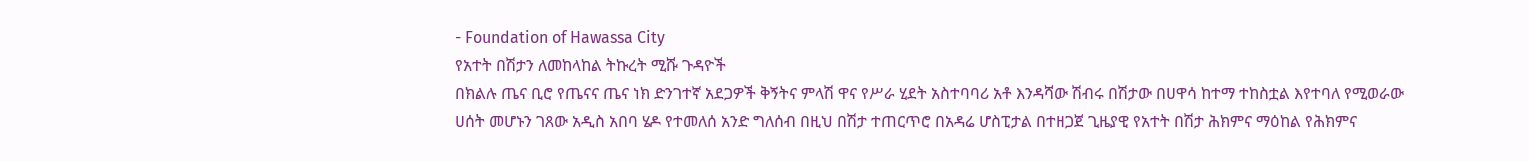- Foundation of Hawassa City
የአተት በሽታን ለመከላከል ትኩረት ሚሹ ጉዳዮች
በክልሉ ጤና ቢሮ የጤናና ጤና ነክ ድንገተኛ አደጋዎች ቅኝትና ምላሽ ዋና የሥራ ሂደት አስተባባሪ አቶ እንዳሻው ሽብሩ በሽታው በሀዋሳ ከተማ ተከስቷል እየተባለ የሚወራው ሀሰት መሆኑን ገጸው አዲስ አበባ ሄዶ የተመለሰ አንድ ግለሰብ በዚህ በሽታ ተጠርጥሮ በአዳሬ ሆስፒታል በተዘጋጀ ጊዜያዊ የአተት በሽታ ሕክምና ማዕከል የሕክምና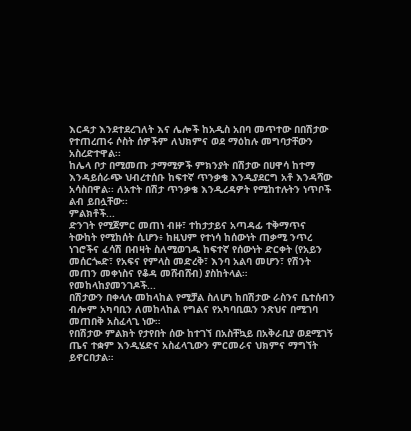እርዳታ እንደተደረገለት እና ሌሎች ከአዲስ አበባ መጥተው በበሽታው የተጠረጠሩ ሶስት ሰዎችም ለህክምና ወደ ማዕከሉ መግባታቸውን አስረድተዋል፡፡
ከሌላ ቦታ በሚመጡ ታማሚዎች ምክንያት በሽታው በሀዋሳ ከተማ እንዳይሰራጭ ህብረተሰቡ ከፍተኛ ጥንቃቄ እንዲያደርግ አቶ እንዳሻው አሳስበዋል፡፡ ለአተት በሽታ ጥንቃቄ እንዲረዳዎት የሚከተሉትን ነጥቦች ልብ ይበሏቸው፡፡
ምልክቶች...
ድንገት የሚጀምር መጠነ ብዙ፣ ተከታታይና አጣዳፊ ተቅማጥና ትውከት የሚከሰት ሲሆን፥ ከዚህም የተነሳ ከሰውነት ጠቃሚ ንጥረ ነገሮችና ፈሳሽ በብዛት ስለሚወገዱ ከፍተኛ የሰውነት ድርቀት (የአይን መሰርጐድ፣ የአፍና የምላስ መድረቅ፣ እንባ አልባ መሆን፣ የሽንት መጠን መቀነስና የቆዳ መሸብሸብ) ያስከትላል።
የመከላከያመንገዶች...
በሽታውን በቀላሉ መከላከል የሚቻል ስለሆነ ከበሽታው ራስንና ቤተሰብን ብሎም አካባቢን ለመከላከል የግልና የአካባቢዉን ንጽህና በሚገባ መጠበቅ አስፈላጊ ነው።
የበሽታው ምልክት የታየበት ሰው ከተገኘ በአስቸኳይ በአቅራቢያ ወደሚገኝ ጤና ተቋም እንዲሄድና አስፈላጊውን ምርመራና ህክምና ማግኘት ይኖርበታል።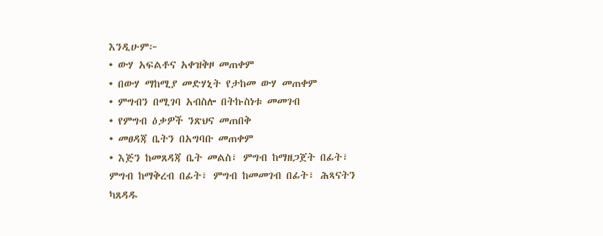እንዲሁም፦
• ውሃ አፍልቶና አቀዝቅዞ መጠቀም
• በውሃ ማከሚያ መድሃኒት የታከመ ውሃ መጠቀም
• ምግብን በሚገባ አብስሎ በትኩስነቱ መመገብ
• የምግብ ዕቃዎች ንጽህና መጠበቅ
• መፀዳጃ ቤትን በአግባቡ መጠቀም
• እጅን ከመጸዳጃ ቤት መልስ፣ ምግብ ከማዘጋጀት በፊት፣ ምግብ ከማቅረብ በፊት፣ ምግብ ከመመገብ በፊት፣ ሕጻናትን ካጸዳዱ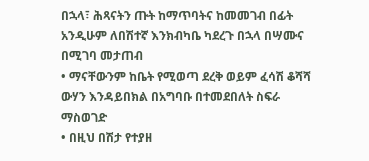በኋላ፣ ሕጻናትን ጡት ከማጥባትና ከመመገብ በፊት አንዲሁም ለበሽተኛ እንክብካቤ ካደረጉ በኋላ በሣሙና በሚገባ መታጠብ
• ማናቸውንም ከቤት የሚወጣ ደረቅ ወይም ፈሳሽ ቆሻሻ ውሃን እንዳይበክል በአግባቡ በተመደበለት ስፍራ ማስወገድ
• በዚህ በሽታ የተያዘ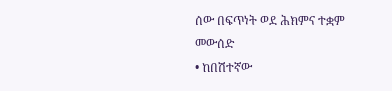ሰው በፍጥነት ወደ ሕክምና ተቋም መውሰድ
• ከበሽተኛው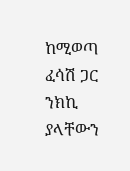ከሚወጣ ፈሳሽ ጋር ንክኪ ያላቸውን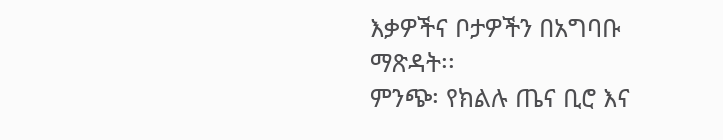እቃዎችና ቦታዎችን በአግባቡ ማጽዳት፡፡
ምንጭ፡ የክልሉ ጤና ቢሮ እና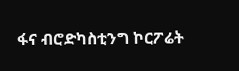ፋና ብሮድካስቲንግ ኮርፖሬት